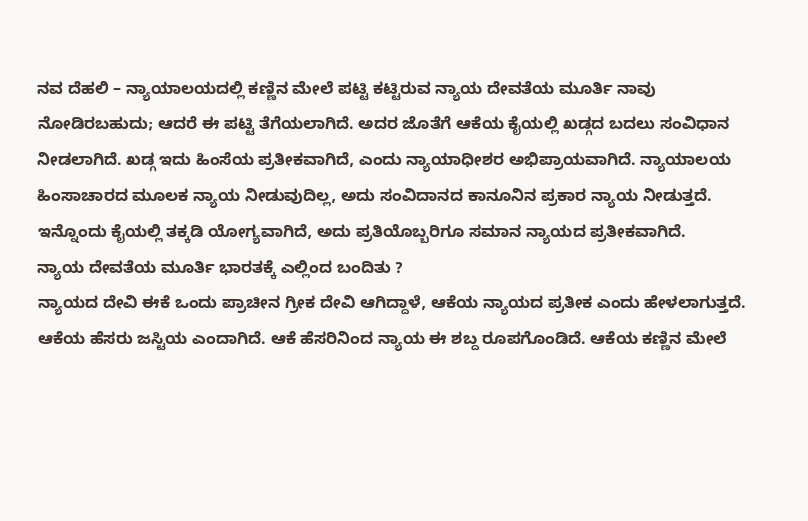ನವ ದೆಹಲಿ – ನ್ಯಾಯಾಲಯದಲ್ಲಿ ಕಣ್ಣಿನ ಮೇಲೆ ಪಟ್ಟಿ ಕಟ್ಟಿರುವ ನ್ಯಾಯ ದೇವತೆಯ ಮೂರ್ತಿ ನಾವು ನೋಡಿರಬಹುದು; ಆದರೆ ಈ ಪಟ್ಟಿ ತೆಗೆಯಲಾಗಿದೆ. ಅದರ ಜೊತೆಗೆ ಆಕೆಯ ಕೈಯಲ್ಲಿ ಖಡ್ಗದ ಬದಲು ಸಂವಿಧಾನ ನೀಡಲಾಗಿದೆ. ಖಡ್ಗ ಇದು ಹಿಂಸೆಯ ಪ್ರತೀಕವಾಗಿದೆ, ಎಂದು ನ್ಯಾಯಾಧೀಶರ ಅಭಿಪ್ರಾಯವಾಗಿದೆ. ನ್ಯಾಯಾಲಯ ಹಿಂಸಾಚಾರದ ಮೂಲಕ ನ್ಯಾಯ ನೀಡುವುದಿಲ್ಲ, ಅದು ಸಂವಿದಾನದ ಕಾನೂನಿನ ಪ್ರಕಾರ ನ್ಯಾಯ ನೀಡುತ್ತದೆ. ಇನ್ನೊಂದು ಕೈಯಲ್ಲಿ ತಕ್ಕಡಿ ಯೋಗ್ಯವಾಗಿದೆ, ಅದು ಪ್ರತಿಯೊಬ್ಬರಿಗೂ ಸಮಾನ ನ್ಯಾಯದ ಪ್ರತೀಕವಾಗಿದೆ.
ನ್ಯಾಯ ದೇವತೆಯ ಮೂರ್ತಿ ಭಾರತಕ್ಕೆ ಎಲ್ಲಿಂದ ಬಂದಿತು ?
ನ್ಯಾಯದ ದೇವಿ ಈಕೆ ಒಂದು ಪ್ರಾಚೀನ ಗ್ರೀಕ ದೇವಿ ಆಗಿದ್ದಾಳೆ, ಆಕೆಯ ನ್ಯಾಯದ ಪ್ರತೀಕ ಎಂದು ಹೇಳಲಾಗುತ್ತದೆ. ಆಕೆಯ ಹೆಸರು ಜಸ್ಟಿಯ ಎಂದಾಗಿದೆ. ಆಕೆ ಹೆಸರಿನಿಂದ ನ್ಯಾಯ ಈ ಶಬ್ದ ರೂಪಗೊಂಡಿದೆ. ಆಕೆಯ ಕಣ್ಣಿನ ಮೇಲೆ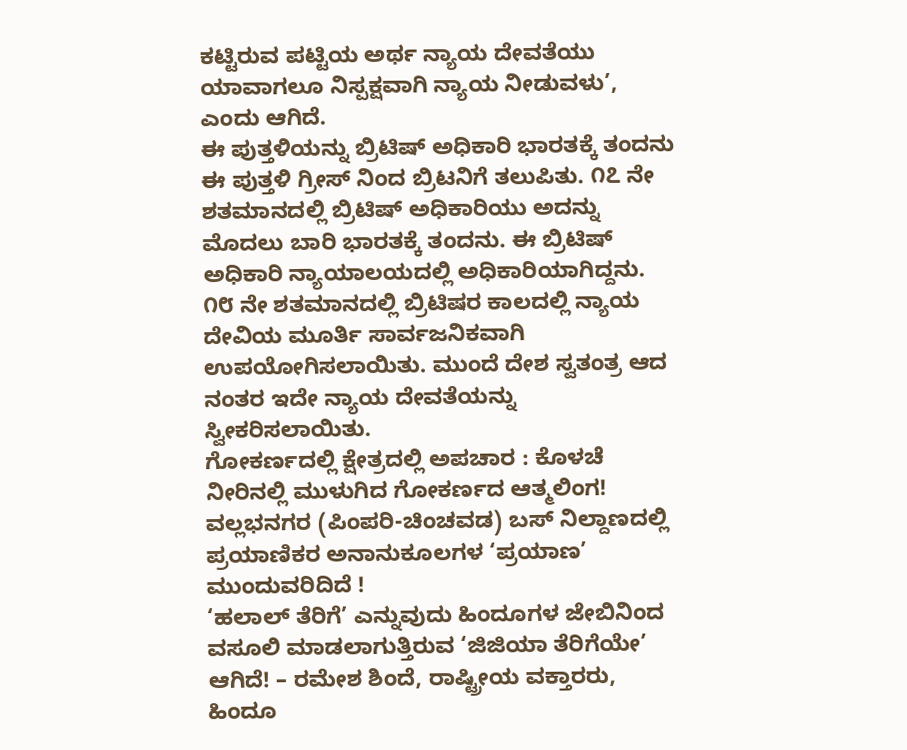ಕಟ್ಟಿರುವ ಪಟ್ಟಿಯ ಅರ್ಥ ನ್ಯಾಯ ದೇವತೆಯು ಯಾವಾಗಲೂ ನಿಸ್ಪಕ್ಷವಾಗಿ ನ್ಯಾಯ ನೀಡುವಳು’, ಎಂದು ಆಗಿದೆ.
ಈ ಪುತ್ತಳಿಯನ್ನು ಬ್ರಿಟಿಷ್ ಅಧಿಕಾರಿ ಭಾರತಕ್ಕೆ ತಂದನು
ಈ ಪುತ್ತಳಿ ಗ್ರೀಸ್ ನಿಂದ ಬ್ರಿಟನಿಗೆ ತಲುಪಿತು. ೧೭ ನೇ ಶತಮಾನದಲ್ಲಿ ಬ್ರಿಟಿಷ್ ಅಧಿಕಾರಿಯು ಅದನ್ನು ಮೊದಲು ಬಾರಿ ಭಾರತಕ್ಕೆ ತಂದನು. ಈ ಬ್ರಿಟಿಷ್ ಅಧಿಕಾರಿ ನ್ಯಾಯಾಲಯದಲ್ಲಿ ಅಧಿಕಾರಿಯಾಗಿದ್ದನು. ೧೮ ನೇ ಶತಮಾನದಲ್ಲಿ ಬ್ರಿಟಿಷರ ಕಾಲದಲ್ಲಿ ನ್ಯಾಯ ದೇವಿಯ ಮೂರ್ತಿ ಸಾರ್ವಜನಿಕವಾಗಿ ಉಪಯೋಗಿಸಲಾಯಿತು. ಮುಂದೆ ದೇಶ ಸ್ವತಂತ್ರ ಆದ ನಂತರ ಇದೇ ನ್ಯಾಯ ದೇವತೆಯನ್ನು ಸ್ವೀಕರಿಸಲಾಯಿತು.
ಗೋಕರ್ಣದಲ್ಲಿ ಕ್ಷೇತ್ರದಲ್ಲಿ ಅಪಚಾರ : ಕೊಳಚೆ ನೀರಿನಲ್ಲಿ ಮುಳುಗಿದ ಗೋಕರ್ಣದ ಆತ್ಮಲಿಂಗ!
ವಲ್ಲಭನಗರ (ಪಿಂಪರಿ-ಚಿಂಚವಡ) ಬಸ್ ನಿಲ್ದಾಣದಲ್ಲಿ ಪ್ರಯಾಣಿಕರ ಅನಾನುಕೂಲಗಳ ‘ಪ್ರಯಾಣ’ ಮುಂದುವರಿದಿದೆ !
‘ಹಲಾಲ್ ತೆರಿಗೆ’ ಎನ್ನುವುದು ಹಿಂದೂಗಳ ಜೇಬಿನಿಂದ ವಸೂಲಿ ಮಾಡಲಾಗುತ್ತಿರುವ ‘ಜಿಜಿಯಾ ತೆರಿಗೆಯೇ’ ಆಗಿದೆ! – ರಮೇಶ ಶಿಂದೆ, ರಾಷ್ಟ್ರೀಯ ವಕ್ತಾರರು, ಹಿಂದೂ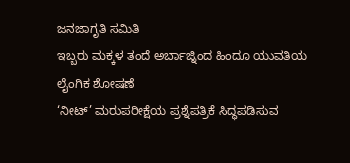ಜನಜಾಗೃತಿ ಸಮಿತಿ
ಇಬ್ಬರು ಮಕ್ಕಳ ತಂದೆ ಅರ್ಬಾಜ್ನಿಂದ ಹಿಂದೂ ಯುವತಿಯ ಲೈಂಗಿಕ ಶೋಷಣೆ
‘ನೀಟ್’ ಮರುಪರೀಕ್ಷೆಯ ಪ್ರಶ್ನೆಪತ್ರಿಕೆ ಸಿದ್ಧಪಡಿಸುವ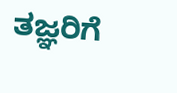ತಜ್ಞರಿಗೆ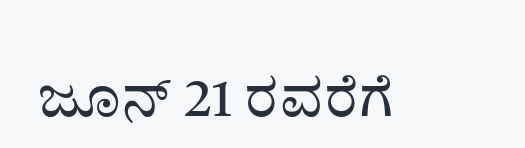ಜೂನ್ 21 ರವರೆಗೆ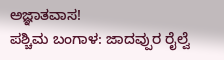ಅಜ್ಞಾತವಾಸ!
ಪಶ್ಚಿಮ ಬಂಗಾಳ: ಜಾದವ್ಪುರ ರೈಲ್ವೆ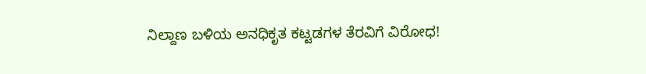ನಿಲ್ದಾಣ ಬಳಿಯ ಅನಧಿಕೃತ ಕಟ್ಟಡಗಳ ತೆರವಿಗೆ ವಿರೋಧ!